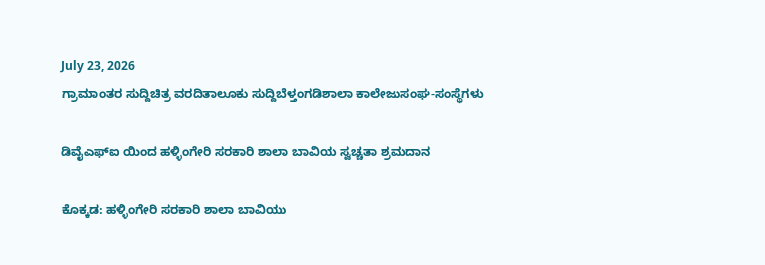July 23, 2026
ಗ್ರಾಮಾಂತರ ಸುದ್ದಿಚಿತ್ರ ವರದಿತಾಲೂಕು ಸುದ್ದಿಬೆಳ್ತಂಗಡಿಶಾಲಾ ಕಾಲೇಜುಸಂಘ-ಸಂಸ್ಥೆಗಳು

ಡಿವೈಎಫ್ಐ ಯಿಂದ ಹಳ್ಳಿಂಗೇರಿ ಸರಕಾರಿ ಶಾಲಾ ಬಾವಿಯ ಸ್ವಚ್ಚತಾ ಶ್ರಮದಾನ

ಕೊಕ್ಕಡ: ಹಳ್ಳಿಂಗೇರಿ ಸರಕಾರಿ ಶಾಲಾ ಬಾವಿಯು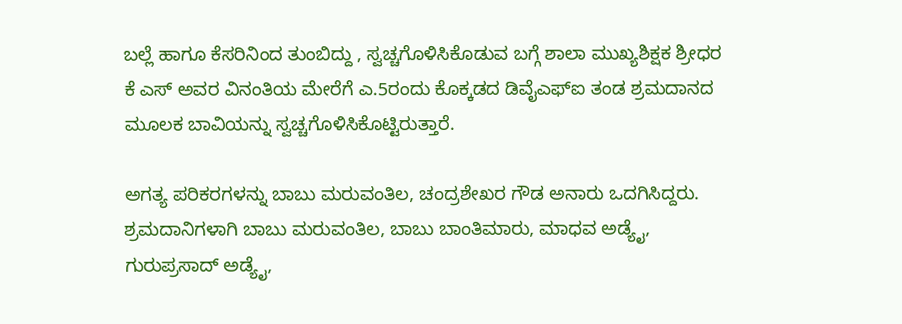ಬಲ್ಲೆ ಹಾಗೂ ಕೆಸರಿನಿಂದ ತುಂಬಿದ್ದು , ಸ್ವಚ್ಚಗೊಳಿಸಿಕೊಡುವ ಬಗ್ಗೆ ಶಾಲಾ ಮುಖ್ಯಶಿಕ್ಷಕ ಶ್ರೀಧರ ಕೆ ಎಸ್ ಅವರ ವಿನಂತಿಯ ಮೇರೆಗೆ ಎ.5ರಂದು ಕೊಕ್ಕಡದ ಡಿವೈಎಫ್ಐ ತಂಡ ಶ್ರಮದಾನದ ಮೂಲಕ ಬಾವಿಯನ್ನು ಸ್ವಚ್ಚಗೊಳಿಸಿಕೊಟ್ಟಿರುತ್ತಾರೆ.

ಅಗತ್ಯ ಪರಿಕರಗಳನ್ನು ಬಾಬು ಮರುವಂತಿಲ, ಚಂದ್ರಶೇಖರ ಗೌಡ ಅನಾರು ಒದಗಿಸಿದ್ದರು. ಶ್ರಮದಾನಿಗಳಾಗಿ ಬಾಬು ಮರುವಂತಿಲ, ಬಾಬು ಬಾಂತಿಮಾರು, ಮಾಧವ ಅಡ್ಯೈ, ಗುರುಪ್ರಸಾದ್ ಅಡ್ಯೈ,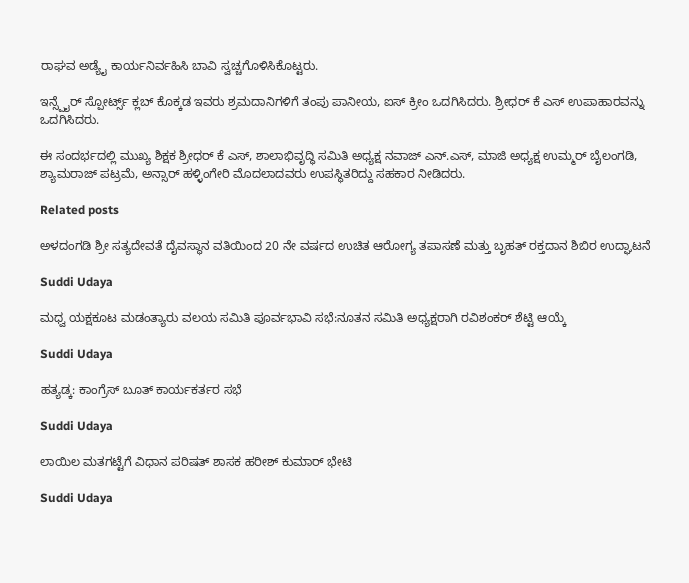ರಾಘವ ಅಡ್ಯೈ ಕಾರ್ಯನಿರ್ವಹಿಸಿ ಬಾವಿ ಸ್ವಚ್ಚಗೊಳಿಸಿಕೊಟ್ಟರು.

ಇನ್ಸ್ಪೈರ್ ಸ್ಪೋರ್ಟ್ಸ್ ಕ್ಲಬ್ ಕೊಕ್ಕಡ ಇವರು ಶ್ರಮದಾನಿಗಳಿಗೆ ತಂಪು ಪಾನೀಯ, ಐಸ್ ಕ್ರೀಂ ಒದಗಿಸಿದರು. ಶ್ರೀಧರ್ ಕೆ ಎಸ್ ಉಪಾಹಾರವ‌ನ್ನು ಒದಗಿಸಿದರು.

ಈ ಸಂದರ್ಭದಲ್ಲಿ ಮುಖ್ಯ ಶಿಕ್ಷಕ ಶ್ರೀಧರ್ ಕೆ ಎಸ್, ಶಾಲಾಭಿವೃದ್ಧಿ ಸಮಿತಿ ಅಧ್ಯಕ್ಷ ನವಾಜ್ ಎನ್.ಎಸ್, ಮಾಜಿ ಅಧ್ಯಕ್ಷ ಉಮ್ಮರ್ ಬೈಲಂಗಡಿ, ಶ್ಯಾಮರಾಜ್ ಪಟ್ರಮೆ, ಅನ್ಸಾರ್ ಹಳ್ಳಿಂಗೇರಿ ಮೊದಲಾದವರು ಉಪಸ್ಥಿತರಿದ್ದು ಸಹಕಾರ ನೀಡಿದರು.

Related posts

ಅಳದಂಗಡಿ ಶ್ರೀ ಸತ್ಯದೇವತೆ ದೈವಸ್ಥಾನ ವತಿಯಿಂದ 20 ನೇ ವರ್ಷದ ಉಚಿತ ಆರೋಗ್ಯ ತಪಾಸಣೆ ಮತ್ತು ಬೃಹತ್ ರಕ್ತದಾನ ಶಿಬಿರ ಉದ್ಘಾಟನೆ

Suddi Udaya

ಮಧ್ವ ಯಕ್ಷಕೂಟ ಮಡಂತ್ಯಾರು ವಲಯ ಸಮಿತಿ ಪೂರ್ವಭಾವಿ ಸಭೆ:ನೂತನ ಸಮಿತಿ ಅಧ್ಯಕ್ಷರಾಗಿ ರವಿಶಂಕರ್ ಶೆಟ್ಟಿ ಆಯ್ಕೆ

Suddi Udaya

ಹತ್ಯಡ್ಕ: ಕಾಂಗ್ರೆಸ್ ಬೂತ್ ಕಾರ್ಯಕರ್ತರ ಸಭೆ

Suddi Udaya

ಲಾಯಿಲ ಮತಗಟ್ಟೆಗೆ ವಿಧಾನ ಪರಿಷತ್ ಶಾಸಕ ಹರೀಶ್ ಕುಮಾರ್ ಭೇಟಿ

Suddi Udaya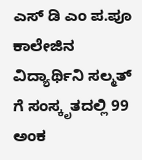ಎಸ್ ಡಿ ಎಂ ಪ.ಪೂ ಕಾಲೇಜಿನ ವಿದ್ಯಾರ್ಥಿನಿ ಸಲ್ಮತ್ ಗೆ ಸಂಸ್ಕೃತದಲ್ಲಿ 99 ಅಂಕ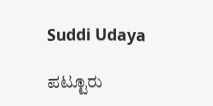Suddi Udaya

ಪಟ್ಟೂರು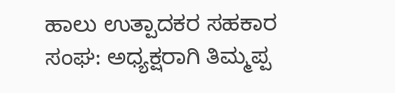ಹಾಲು ಉತ್ಪಾದಕರ ಸಹಕಾರ ಸಂಘ: ಅಧ್ಯಕ್ಷರಾಗಿ ತಿಮ್ಮಪ್ಪ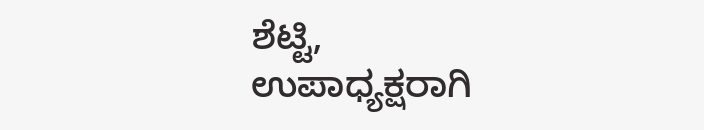ಶೆಟ್ಟಿ, ಉಪಾಧ್ಯಕ್ಷರಾಗಿ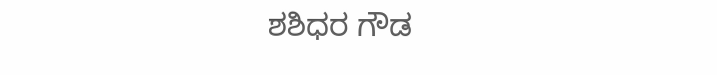ಶಶಿಧರ ಗೌಡ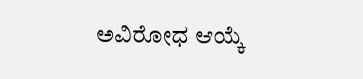ಅವಿರೋಧ ಆಯ್ಕೆ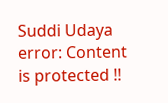Suddi Udaya
error: Content is protected !!